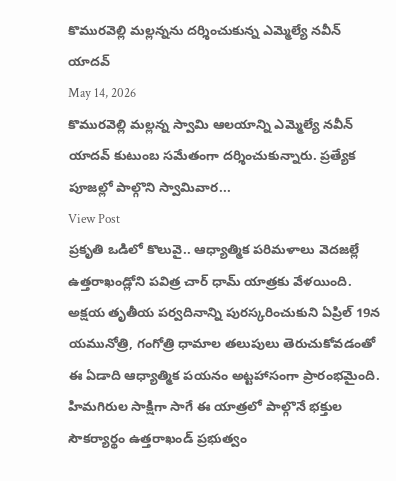కొమురవెల్లి మల్లన్నను దర్శించుకున్న ఎమ్మెల్యే నవీన్ యాదవ్
May 14, 2026
కొమురవెల్లి మల్లన్న స్వామి ఆలయాన్ని ఎమ్మెల్యే నవీన్ యాదవ్ కుటుంబ సమేతంగా దర్శించుకున్నారు. ప్రత్యేక పూజల్లో పాల్గొని స్వామివార...
View Post
ప్రకృతి ఒడిలో కొలువై.. ఆధ్యాత్మిక పరిమళాలు వెదజల్లే ఉత్తరాఖండ్లోని పవిత్ర చార్ ధామ్ యాత్రకు వేళయింది. అక్షయ తృతీయ పర్వదినాన్ని పురస్కరించుకుని ఏప్రిల్ 19న యమునోత్రి, గంగోత్రి ధామాల తలుపులు తెరుచుకోవడంతో ఈ ఏడాది ఆధ్యాత్మిక పయనం అట్టహాసంగా ప్రారంభమైంది. హిమగిరుల సాక్షిగా సాగే ఈ యాత్రలో పాల్గొనే భక్తుల సౌకర్యార్థం ఉత్తరాఖండ్ ప్రభుత్వం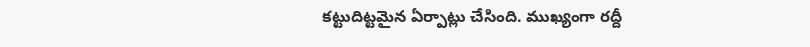కట్టుదిట్టమైన ఏర్పాట్లు చేసింది. ముఖ్యంగా రద్దీ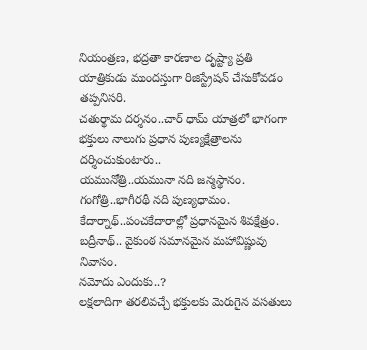నియంత్రణ, భద్రతా కారణాల దృష్ట్యా ప్రతి యాత్రికుడు ముందస్తుగా రిజిస్ట్రేషన్ చేసుకోవడం తప్పనిసరి.
చతుర్థామ దర్శనం..చార్ ధామ్ యాత్రలో భాగంగా భక్తులు నాలుగు ప్రధాన పుణ్యక్షేత్రాలను దర్శించుకుంటారు..
యమునోత్రి..యమునా నది జన్మస్థానం.
గంగోత్రి..భాగీరథీ నది పుణ్యధామం.
కేదార్నాథ్..పంచకేదారాల్లో ప్రధానమైన శివక్షేత్రం.
బద్రీనాథ్.. వైకుంఠ సమానమైన మహావిష్ణువు నివాసం.
నమోదు ఎందుకు..?
లక్షలాదిగా తరలివచ్చే భక్తులకు మెరుగైన వసతులు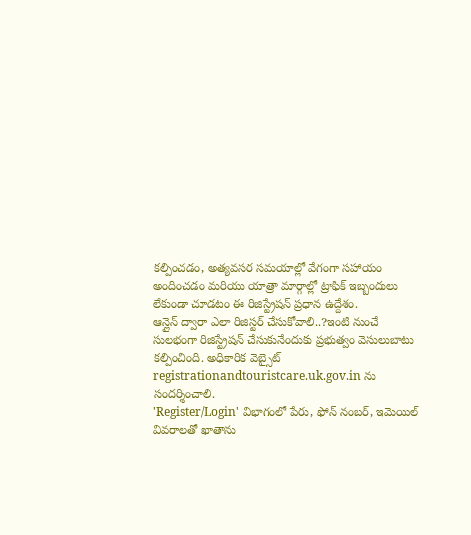కల్పించడం, అత్యవసర సమయాల్లో వేగంగా సహాయం అందించడం మరియు యాత్రా మార్గాల్లో ట్రాఫిక్ ఇబ్బందులు లేకుండా చూడటం ఈ రిజిస్ట్రేషన్ ప్రధాన ఉద్దేశం.
ఆన్లైన్ ద్వారా ఎలా రిజిస్టర్ చేసుకోవాలి..?ఇంటి నుంచే సులభంగా రిజిస్ట్రేషన్ చేసుకునేందుకు ప్రభుత్వం వెసులుబాటు కల్పించింది. అధికారిక వెబ్సైట్ registrationandtouristcare.uk.gov.in ను సందర్శించాలి.
'Register/Login' విభాగంలో పేరు, ఫోన్ నంబర్, ఇమెయిల్ వివరాలతో ఖాతాను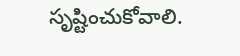సృష్టించుకోవాలి.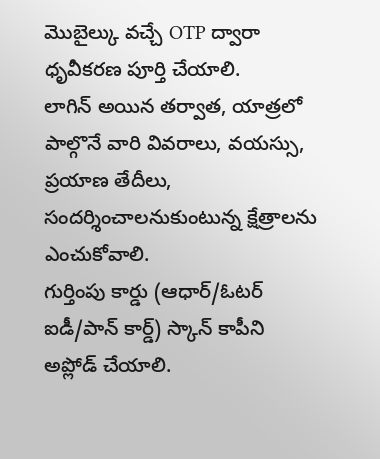మొబైల్కు వచ్చే OTP ద్వారా ధృవీకరణ పూర్తి చేయాలి.
లాగిన్ అయిన తర్వాత, యాత్రలో పాల్గొనే వారి వివరాలు, వయస్సు, ప్రయాణ తేదీలు, సందర్శించాలనుకుంటున్న క్షేత్రాలను ఎంచుకోవాలి.
గుర్తింపు కార్డు (ఆధార్/ఓటర్ ఐడీ/పాన్ కార్డ్) స్కాన్ కాపీని అప్లోడ్ చేయాలి.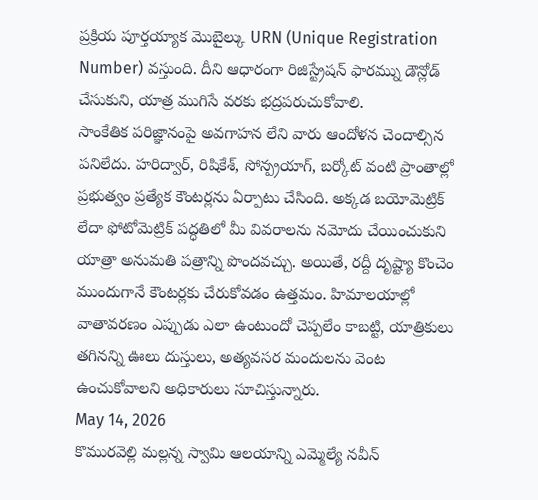ప్రక్రియ పూర్తయ్యాక మొబైల్కు URN (Unique Registration Number) వస్తుంది. దీని ఆధారంగా రిజిస్ట్రేషన్ ఫారమ్ను డౌన్లోడ్ చేసుకుని, యాత్ర ముగిసే వరకు భద్రపరుచుకోవాలి.
సాంకేతిక పరిజ్ఞానంపై అవగాహన లేని వారు ఆందోళన చెందాల్సిన పనిలేదు. హరిద్వార్, రిషికేశ్, సోన్ప్రయాగ్, బర్కోట్ వంటి ప్రాంతాల్లో ప్రభుత్వం ప్రత్యేక కౌంటర్లను ఏర్పాటు చేసింది. అక్కడ బయోమెట్రిక్ లేదా ఫోటోమెట్రిక్ పద్ధతిలో మీ వివరాలను నమోదు చేయించుకుని యాత్రా అనుమతి పత్రాన్ని పొందవచ్చు. అయితే, రద్దీ దృష్ట్యా కొంచెం ముందుగానే కౌంటర్లకు చేరుకోవడం ఉత్తమం. హిమాలయాల్లో వాతావరణం ఎప్పుడు ఎలా ఉంటుందో చెప్పలేం కాబట్టి, యాత్రికులు తగినన్ని ఊలు దుస్తులు, అత్యవసర మందులను వెంట ఉంచుకోవాలని అధికారులు సూచిస్తున్నారు.
May 14, 2026
కొమురవెల్లి మల్లన్న స్వామి ఆలయాన్ని ఎమ్మెల్యే నవీన్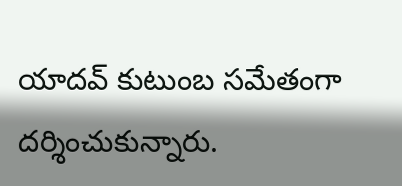యాదవ్ కుటుంబ సమేతంగా దర్శించుకున్నారు.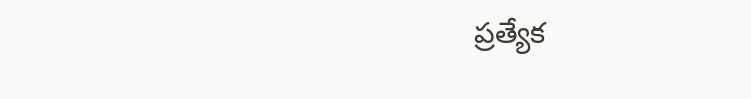ప్రత్యేక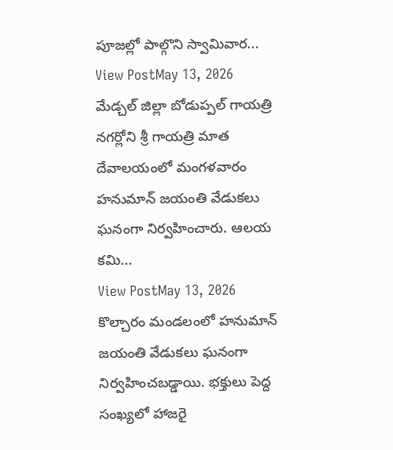పూజల్లో పాల్గొని స్వామివార...
View PostMay 13, 2026
మేడ్చల్ జిల్లా బోడుప్పల్ గాయత్రి నగర్లోని శ్రీ గాయత్రి మాత దేవాలయంలో మంగళవారం హనుమాన్ జయంతి వేడుకలు ఘనంగా నిర్వహించారు. ఆలయ కమి...
View PostMay 13, 2026
కొల్చారం మండలంలో హనుమాన్ జయంతి వేడుకలు ఘనంగా నిర్వహించబడ్డాయి. భక్తులు పెద్ద సంఖ్యలో హాజరై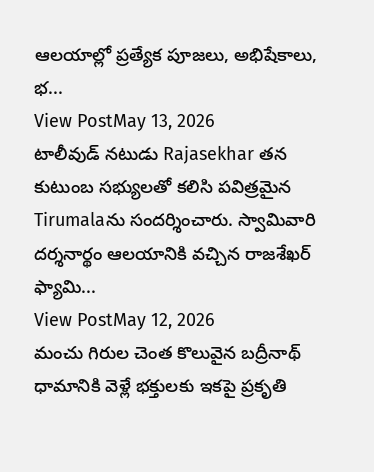ఆలయాల్లో ప్రత్యేక పూజలు, అభిషేకాలు, భ...
View PostMay 13, 2026
టాలీవుడ్ నటుడు Rajasekhar తన కుటుంబ సభ్యులతో కలిసి పవిత్రమైన Tirumalaను సందర్శించారు. స్వామివారి దర్శనార్థం ఆలయానికి వచ్చిన రాజశేఖర్ ఫ్యామి...
View PostMay 12, 2026
మంచు గిరుల చెంత కొలువైన బద్రీనాథ్ ధామానికి వెళ్లే భక్తులకు ఇకపై ప్రకృతి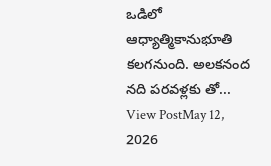ఒడిలో ఆధ్యాత్మికానుభూతి కలగనుంది. అలకనంద నది పరవళ్లకు తో...
View PostMay 12, 2026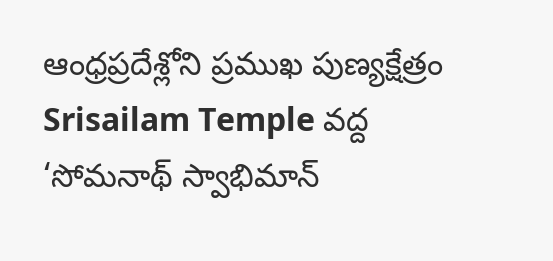ఆంధ్రప్రదేశ్లోని ప్రముఖ పుణ్యక్షేత్రం Srisailam Temple వద్ద ‘సోమనాథ్ స్వాభిమాన్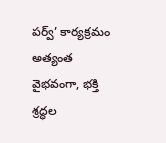పర్వ్’ కార్యక్రమం అత్యంత వైభవంగా, భక్తి శ్రద్ధల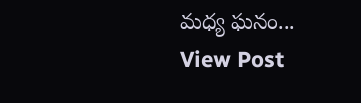మధ్య ఘనం...
View Post